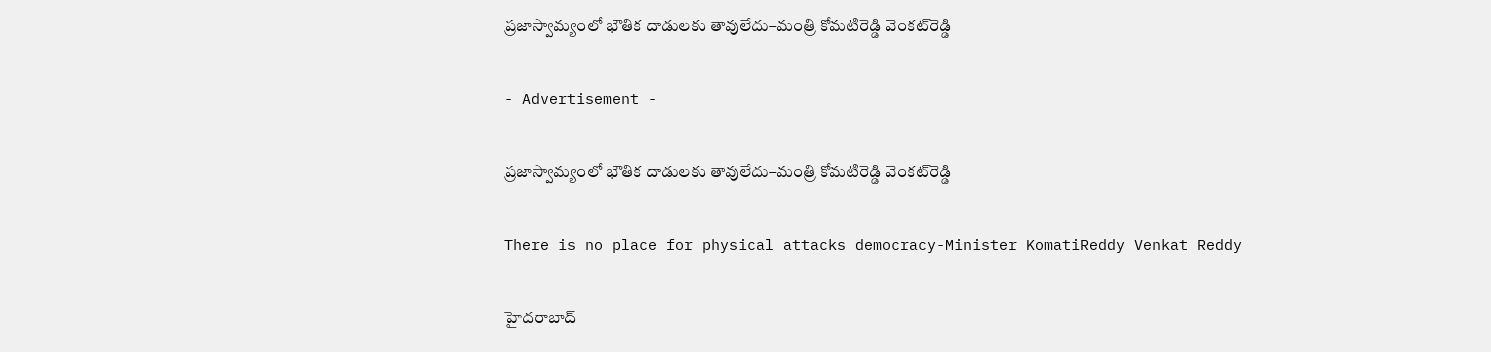ప్రజాస్వామ్యంలో భౌతిక దాడులకు తావులేదు–మంత్రి కోమటిరెడ్డి వెంకట్‌రెడ్డి

- Advertisement -

ప్రజాస్వామ్యంలో భౌతిక దాడులకు తావులేదు–మంత్రి కోమటిరెడ్డి వెంకట్‌రెడ్డి

There is no place for physical attacks democracy-Minister KomatiReddy Venkat Reddy

హైదరాబాద్‌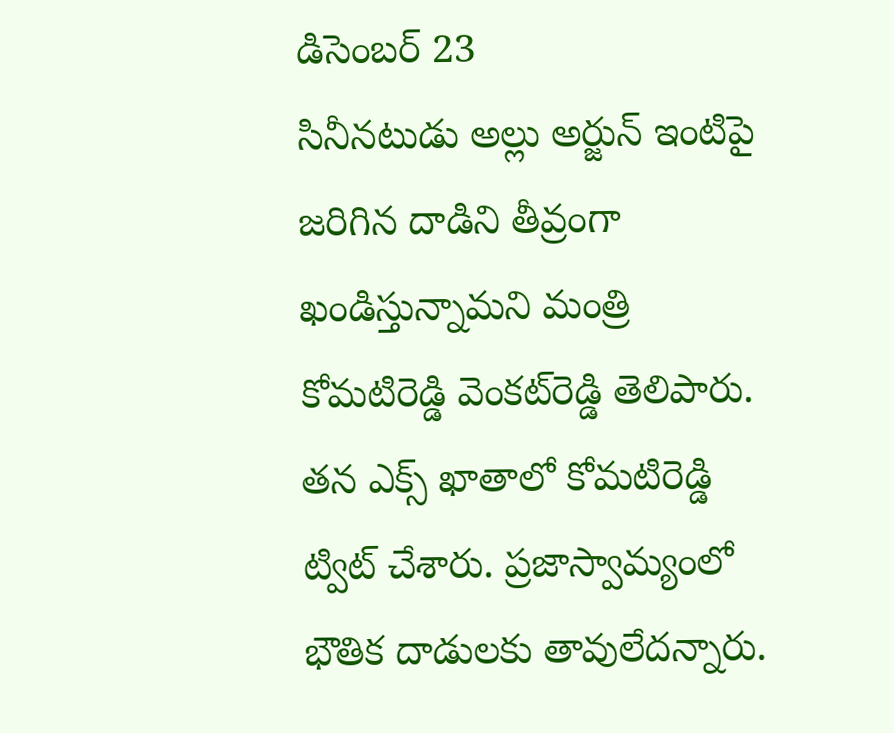డిసెంబర్ 23
సినీనటుడు అల్లు అర్జున్ ఇంటిపై జరిగిన దాడిని తీవ్రంగా ఖండిస్తున్నామని మంత్రి కోమటిరెడ్డి వెంకట్‌రెడ్డి తెలిపారు. తన ఎక్స్ ఖాతాలో కోమటిరెడ్డి ట్విట్ చేశారు. ప్రజాస్వామ్యంలో భౌతిక దాడులకు తావులేదన్నారు.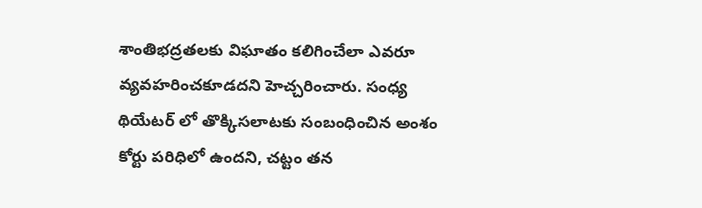శాంతిభద్రతలకు విఘాతం కలిగించేలా ఎవరూ వ్యవహరించకూడదని హెచ్చరించారు. సంధ్య థియేటర్ లో తొక్కిసలాటకు సంబంధించిన అంశం కోర్టు పరిధిలో ఉందని, చట్టం తన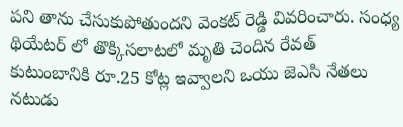పని తాను చేసుకుపోతుందని వెంకట్ రెడ్డి వివరించారు. సంధ్య థియేటర్ లో తొక్కిసలాటలో మృతి చెందిన రేవత్ కుటుంబానికి రూ.25 కోట్ల ఇవ్వాలని ఒయు జెఎసి నేతలు నటుడు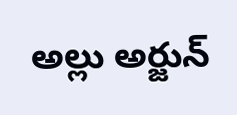అల్లు అర్జున్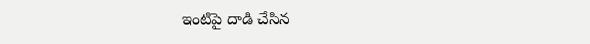ఇంటిపై దాడి చేసిన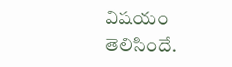విషయం తెలిసిందే.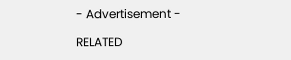- Advertisement -

RELATED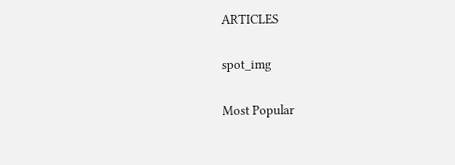ARTICLES

spot_img

Most Popular